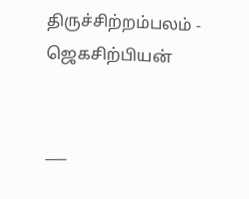திருச்சிற்றம்பலம் - ஜெகசிற்பியன்


___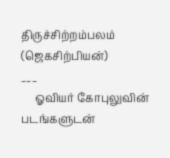திருச்சிற்றம்பலம்
(ஜெகசிற்பியன்)
___
     ஓவியர் கோபுலுவின் படங்களுடன்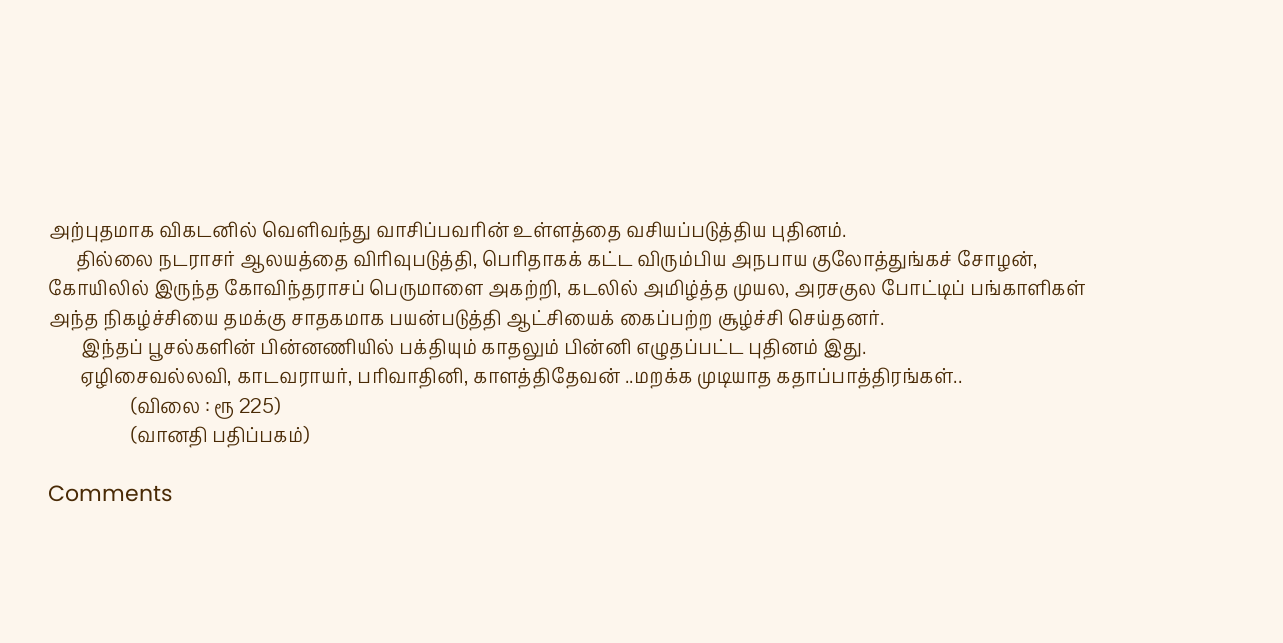அற்புதமாக விகடனில் வெளிவந்து வாசிப்பவரின் உள்ளத்தை வசியப்படுத்திய புதினம்.
      தில்லை நடராசர் ஆலயத்தை விரிவுபடுத்தி, பெரிதாகக் கட்ட விரும்பிய அநபாய குலோத்துங்கச் சோழன், கோயிலில் இருந்த கோவிந்தராசப் பெருமாளை அகற்றி, கடலில் அமிழ்த்த முயல, அரசகுல போட்டிப் பங்காளிகள் அந்த நிகழ்ச்சியை தமக்கு சாதகமாக பயன்படுத்தி ஆட்சியைக் கைப்பற்ற சூழ்ச்சி செய்தனர்.
       இந்தப் பூசல்களின் பின்னணியில் பக்தியும் காதலும் பின்னி எழுதப்பட்ட புதினம் இது.
       ஏழிசைவல்லவி, காடவராயர், பரிவாதினி, காளத்திதேவன் ..மறக்க முடியாத கதாப்பாத்திரங்கள்..
                  (விலை : ரூ 225)
                  (வானதி பதிப்பகம்)

Comments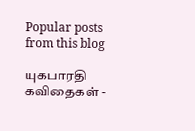Popular posts from this blog

யுகபாரதி கவிதைகள் -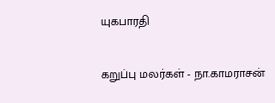யுகபாரதி

கறுப்பு மலர்கள் - நா.காமராசன்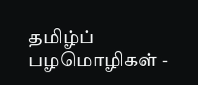தமிழ்ப் பழமொழிகள் -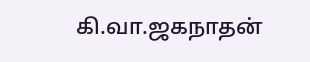கி.வா.ஜகநாதன்